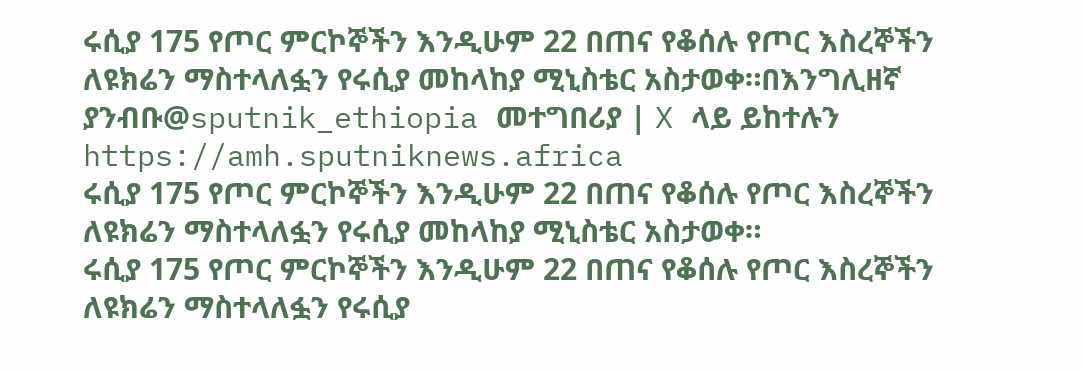ሩሲያ 175 የጦር ምርኮኞችን እንዲሁም 22 በጠና የቆሰሉ የጦር እስረኞችን ለዩክሬን ማስተላለፏን የሩሲያ መከላከያ ሚኒስቴር አስታወቀ።በእንግሊዘኛ ያንብቡ@sputnik_ethiopia መተግበሪያ | X ላይ ይከተሉን
https://amh.sputniknews.africa
ሩሲያ 175 የጦር ምርኮኞችን እንዲሁም 22 በጠና የቆሰሉ የጦር እስረኞችን ለዩክሬን ማስተላለፏን የሩሲያ መከላከያ ሚኒስቴር አስታወቀ።
ሩሲያ 175 የጦር ምርኮኞችን እንዲሁም 22 በጠና የቆሰሉ የጦር እስረኞችን ለዩክሬን ማስተላለፏን የሩሲያ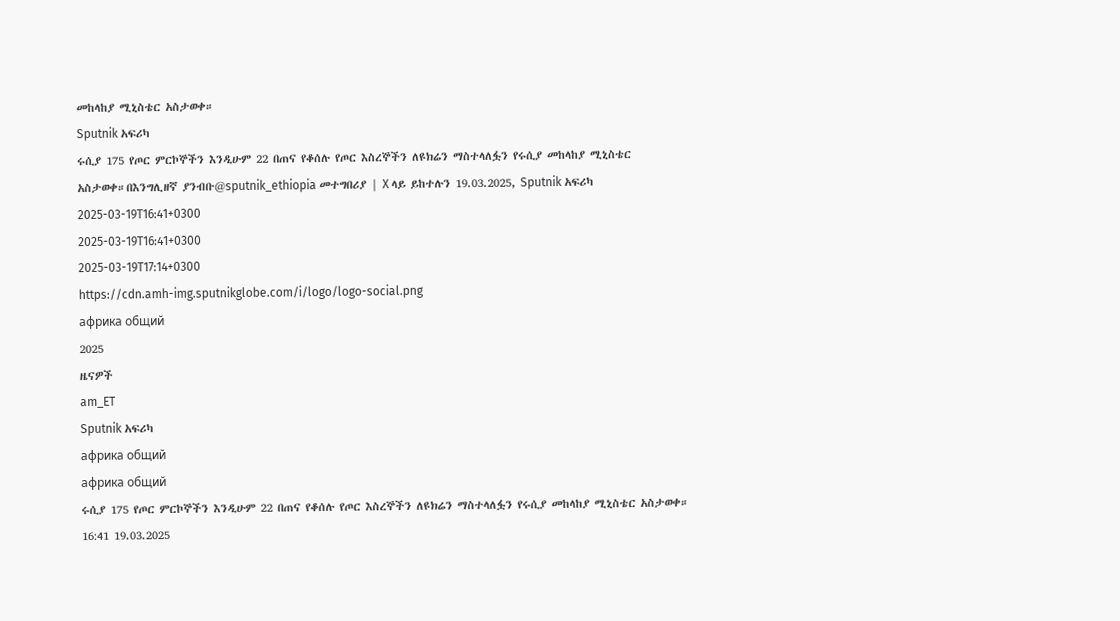መከላከያ ሚኒስቴር አስታወቀ።
Sputnik አፍሪካ
ሩሲያ 175 የጦር ምርኮኞችን እንዲሁም 22 በጠና የቆሰሉ የጦር እስረኞችን ለዩክሬን ማስተላለፏን የሩሲያ መከላከያ ሚኒስቴር አስታወቀ።በእንግሊዘኛ ያንብቡ@sputnik_ethiopia መተግበሪያ | X ላይ ይከተሉን 19.03.2025, Sputnik አፍሪካ
2025-03-19T16:41+0300
2025-03-19T16:41+0300
2025-03-19T17:14+0300
https://cdn.amh-img.sputnikglobe.com/i/logo/logo-social.png
африка общий
2025
ዜናዎች
am_ET
Sputnik አፍሪካ
африка общий
африка общий
ሩሲያ 175 የጦር ምርኮኞችን እንዲሁም 22 በጠና የቆሰሉ የጦር እስረኞችን ለዩክሬን ማስተላለፏን የሩሲያ መከላከያ ሚኒስቴር አስታወቀ።
16:41 19.03.2025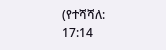(የተሻሻለ: 17:14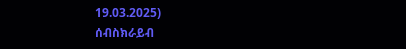19.03.2025)
ሰብስክራይብ